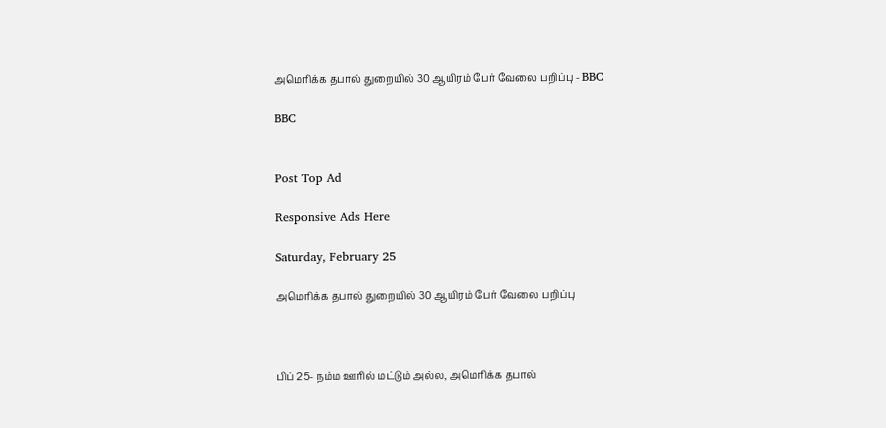அமெரிக்க தபால் துறையில் 30 ஆயிரம் பேர் வேலை பறிப்பு - BBC

BBC


Post Top Ad

Responsive Ads Here

Saturday, February 25

அமெரிக்க தபால் துறையில் 30 ஆயிரம் பேர் வேலை பறிப்பு



பிப் 25- நம்ம ஊரில் மட்டும் அல்ல, அமெரிக்க தபால்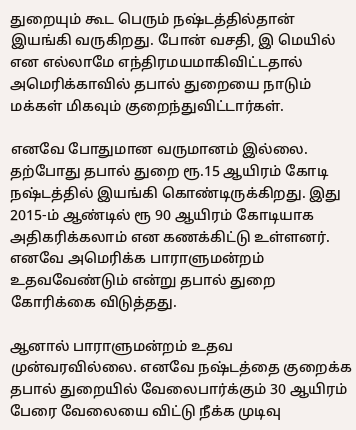துறையும் கூட பெரும் நஷ்டத்தில்தான் இயங்கி வருகிறது. போன் வசதி, இ மெயில் என எல்லாமே எந்திரமயமாகிவிட்டதால் அமெரிக்காவில் தபால் துறையை நாடும் மக்கள் மிகவும் குறைந்துவிட்டார்கள்.

எனவே போதுமான வருமானம் இல்லை. தற்போது தபால் துறை ரூ.15 ஆயிரம் கோடி நஷ்டத்தில் இயங்கி கொண்டிருக்கிறது. இது 2015-ம் ஆண்டில் ரூ 90 ஆயிரம் கோடியாக அதிகரிக்கலாம் என கணக்கிட்டு உள்ளனர். எனவே அமெரிக்க பாராளுமன்றம் உதவவேண்டும் என்று தபால் துறை கோரிக்கை விடுத்தது.

ஆனால் பாராளுமன்றம் உதவ முன்வரவில்லை. எனவே நஷ்டத்தை குறைக்க தபால் துறையில் வேலைபார்க்கும் 30 ஆயிரம் பேரை வேலையை விட்டு நீக்க முடிவு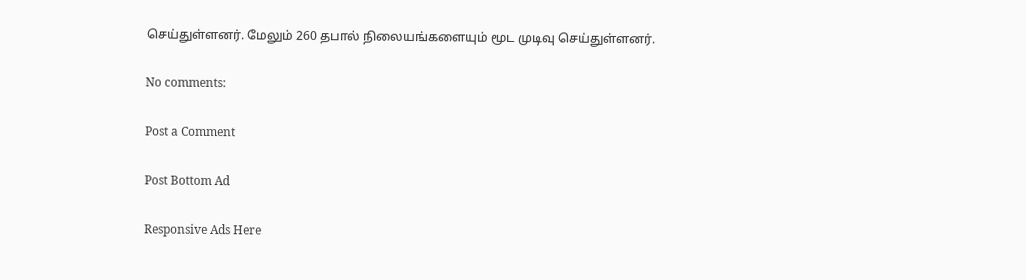செய்துள்ளனர். மேலும் 260 தபால் நிலையங்களையும் மூட முடிவு செய்துள்ளனர்.

No comments:

Post a Comment

Post Bottom Ad

Responsive Ads Here